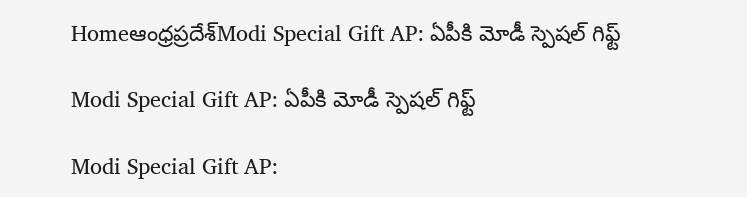Homeఆంధ్రప్రదేశ్‌Modi Special Gift AP: ఏపీకి మోడీ స్పెషల్ గిఫ్ట్

Modi Special Gift AP: ఏపీకి మోడీ స్పెషల్ గిఫ్ట్

Modi Special Gift AP: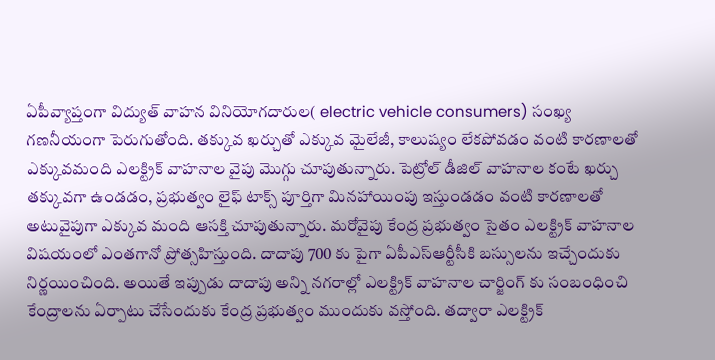ఏపీవ్యాప్తంగా విద్యుత్ వాహన వినియోగదారుల( electric vehicle consumers) సంఖ్య గణనీయంగా పెరుగుతోంది. తక్కువ ఖర్చుతో ఎక్కువ మైలేజీ, కాలుష్యం లేకపోవడం వంటి కారణాలతో ఎక్కువమంది ఎలక్ట్రిక్ వాహనాల వైపు మొగ్గు చూపుతున్నారు. పెట్రోల్ డీజిల్ వాహనాల కంటే ఖర్చు తక్కువగా ఉండడం, ప్రభుత్వం లైఫ్ టాక్స్ పూర్తిగా మినహాయింపు ఇస్తుండడం వంటి కారణాలతో అటువైపుగా ఎక్కువ మంది ఆసక్తి చూపుతున్నారు. మరోవైపు కేంద్ర ప్రభుత్వం సైతం ఎలక్ట్రిక్ వాహనాల విషయంలో ఎంతగానో ప్రోత్సహిస్తుంది. దాదాపు 700 కు పైగా ఏపీఎస్ఆర్టీసీకి బస్సులను ఇచ్చేందుకు నిర్ణయించింది. అయితే ఇప్పుడు దాదాపు అన్ని నగరాల్లో ఎలక్ట్రిక్ వాహనాల చార్జింగ్ కు సంబంధించి కేంద్రాలను ఏర్పాటు చేసేందుకు కేంద్ర ప్రభుత్వం ముందుకు వస్తోంది. తద్వారా ఎలక్ట్రిక్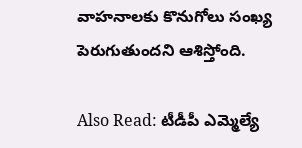వాహనాలకు కొనుగోలు సంఖ్య పెరుగుతుందని ఆశిస్తోంది.

Also Read: టీడీపీ ఎమ్మెల్యే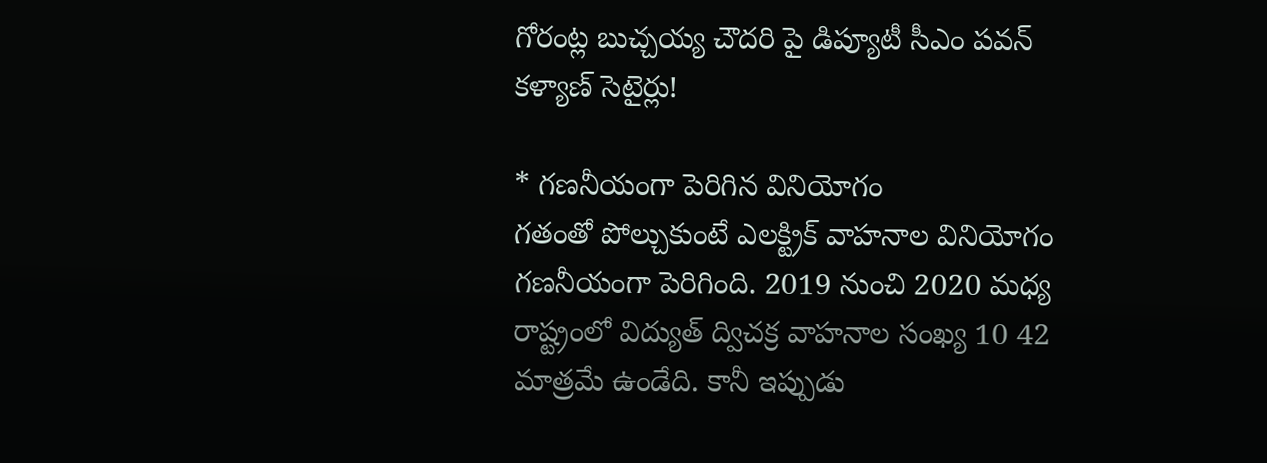గోరంట్ల బుచ్చయ్య చౌదరి పై డిప్యూటీ సీఎం పవన్ కళ్యాణ్ సెటైర్లు!

* గణనీయంగా పెరిగిన వినియోగం
గతంతో పోల్చుకుంటే ఎలక్ట్రిక్ వాహనాల వినియోగం గణనీయంగా పెరిగింది. 2019 నుంచి 2020 మధ్య రాష్ట్రంలో విద్యుత్ ద్విచక్ర వాహనాల సంఖ్య 10 42 మాత్రమే ఉండేది. కానీ ఇప్పుడు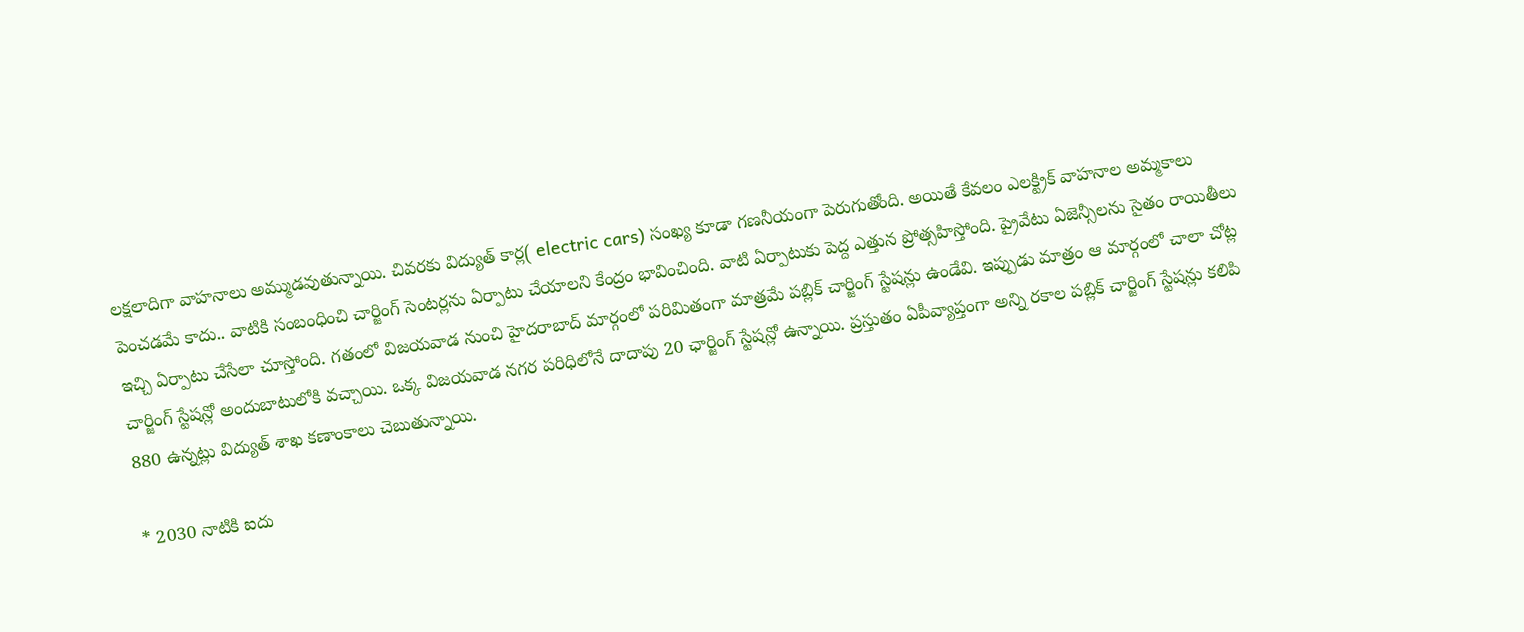లక్షలాదిగా వాహనాలు అమ్ముడవుతున్నాయి. చివరకు విద్యుత్ కార్ల( electric cars) సంఖ్య కూడా గణనీయంగా పెరుగుతోంది. అయితే కేవలం ఎలక్ట్రిక్ వాహనాల అమ్మకాలు పెంచడమే కాదు.. వాటికి సంబంధించి చార్జింగ్ సెంటర్లను ఏర్పాటు చేయాలని కేంద్రం భావించింది. వాటి ఏర్పాటుకు పెద్ద ఎత్తున ప్రోత్సహిస్తోంది. ప్రైవేటు ఏజెన్సీలను సైతం రాయితీలు ఇచ్చి ఏర్పాటు చేసేలా చూస్తోంది. గతంలో విజయవాడ నుంచి హైదరాబాద్ మార్గంలో పరిమితంగా మాత్రమే పబ్లిక్ చార్జింగ్ స్టేషన్లు ఉండేవి. ఇప్పుడు మాత్రం ఆ మార్గంలో చాలా చోట్ల చార్జింగ్ స్టేషన్లో అందుబాటులోకి వచ్చాయి. ఒక్క విజయవాడ నగర పరిధిలోనే దాదాపు 20 ఛార్జింగ్ స్టేషన్లో ఉన్నాయి. ప్రస్తుతం ఏపీవ్యాప్తంగా అన్ని రకాల పబ్లిక్ చార్జింగ్ స్టేషన్లు కలిపి 880 ఉన్నట్లు విద్యుత్ శాఖ కణాంకాలు చెబుతున్నాయి.

* 2030 నాటికి ఐదు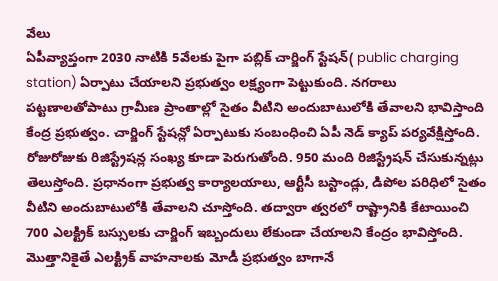వేలు
ఏపీవ్యాప్తంగా 2030 నాటికి 5వేలకు పైగా పబ్లిక్ చార్జింగ్ స్టేషన్( public charging station) ఏర్పాటు చేయాలని ప్రభుత్వం లక్ష్యంగా పెట్టుకుంది. నగరాలు పట్టణాలతోపాటు గ్రామీణ ప్రాంతాల్లో సైతం వీటిని అందుబాటులోకి తేవాలని భావిస్తాంది కేంద్ర ప్రభుత్వం. చార్జింగ్ స్టేషన్లో ఏర్పాటుకు సంబంధించి ఏపీ నెడ్ క్యాప్ పర్యవేక్షిస్తోంది. రోజురోజుకు రిజిస్ట్రేషన్ల సంఖ్య కూడా పెరుగుతోంది. 950 మంది రిజిస్ట్రేషన్ చేసుకున్నట్లు తెలుస్తోంది. ప్రధానంగా ప్రభుత్వ కార్యాలయాలు, ఆర్టీసీ బస్టాండ్లు, డిపోల పరిధిలో సైతం వీటిని అందుబాటులోకి తేవాలని చూస్తోంది. తద్వారా త్వరలో రాష్ట్రానికి కేటాయించి 700 ఎలక్ట్రిక్ బస్సులకు చార్జింగ్ ఇబ్బందులు లేకుండా చేయాలని కేంద్రం భావిస్తోంది. మొత్తానికైతే ఎలక్ట్రిక్ వాహనాలకు మోడీ ప్రభుత్వం బాగానే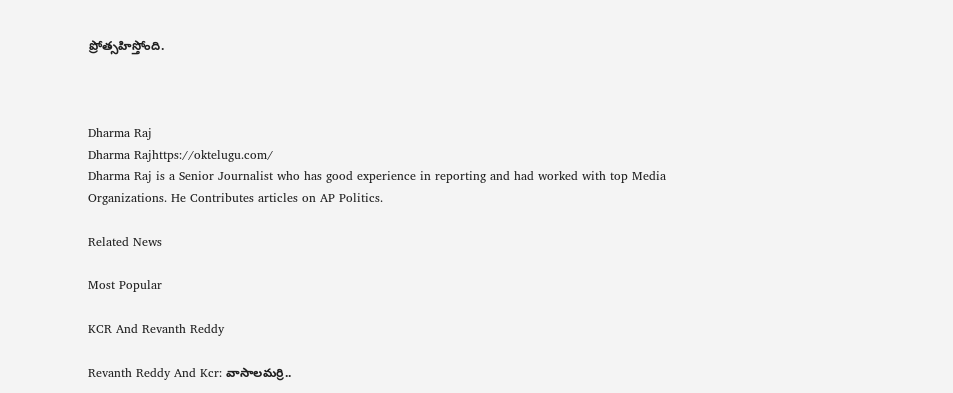ప్రోత్సహిస్తోంది.



Dharma Raj
Dharma Rajhttps://oktelugu.com/
Dharma Raj is a Senior Journalist who has good experience in reporting and had worked with top Media Organizations. He Contributes articles on AP Politics.

Related News

Most Popular

KCR And Revanth Reddy

Revanth Reddy And Kcr: వాసాలమర్రి..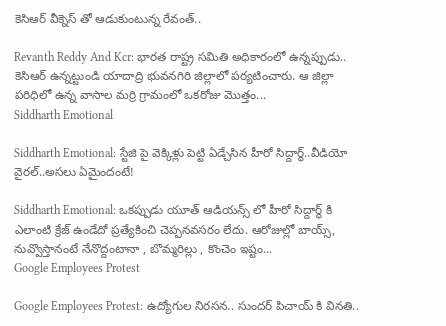కెసిఆర్ వీక్నెస్ తో ఆడుకుంటున్న రేవంత్..

Revanth Reddy And Kcr: భారత రాష్ట్ర సమితి అధికారంలో ఉన్నప్పుడు.. కెసిఆర్ ఉన్నట్టుండి యాదాద్రి భువనగిరి జిల్లాలో పర్యటించారు. ఆ జిల్లా పరిధిలో ఉన్న వాసాల మర్రి గ్రామంలో ఒకరోజు మొత్తం...
Siddharth Emotional

Siddharth Emotional: స్టేజి పై వెక్కిళ్లు పెట్టి ఏడ్చేసిన హీరో సిద్దార్థ్..వీడియో వైరల్..అసలు ఏమైందంటే!

Siddharth Emotional: ఒకప్పుడు యూత్ ఆడియన్స్ లో హీరో సిద్దార్థ్ కి ఎలాంటి క్రేజ్ ఉండేదో ప్రత్యేకించి చెప్పనవసరం లేదు. ఆరోజుల్లో బాయ్స్, నువ్వొస్తానంటే నేనొద్దంటానా , బొమ్మరిల్లు , కొంచెం ఇష్టం...
Google Employees Protest

Google Employees Protest: ఉద్యోగుల నిరసన.. సుందర్ పిచాయ్ కి వినతి..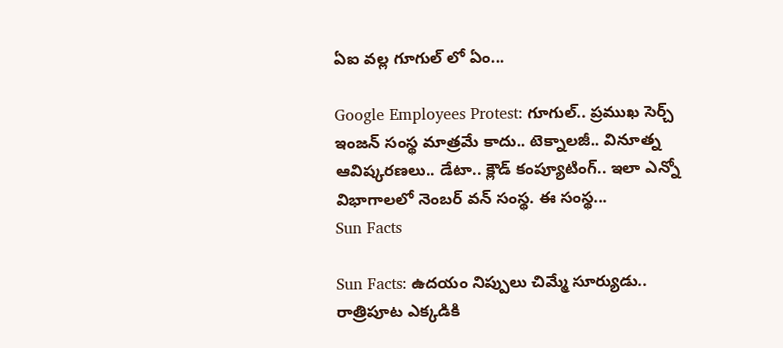ఏఐ వల్ల గూగుల్ లో ఏం...

Google Employees Protest: గూగుల్.. ప్రముఖ సెర్చ్ ఇంజన్ సంస్థ మాత్రమే కాదు.. టెక్నాలజీ.. వినూత్న ఆవిష్కరణలు.. డేటా.. క్లౌడ్ కంప్యూటింగ్.. ఇలా ఎన్నో విభాగాలలో నెంబర్ వన్ సంస్థ. ఈ సంస్థ...
Sun Facts

Sun Facts: ఉదయం నిప్పులు చిమ్మే సూర్యుడు.. రాత్రిపూట ఎక్కడికి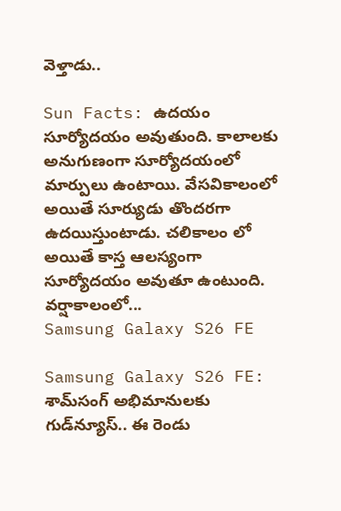వెళ్తాడు..

Sun Facts: ఉదయం సూర్యోదయం అవుతుంది. కాలాలకు అనుగుణంగా సూర్యోదయంలో మార్పులు ఉంటాయి. వేసవికాలంలో అయితే సూర్యుడు తొందరగా ఉదయిస్తుంటాడు. చలికాలం లో అయితే కాస్త ఆలస్యంగా సూర్యోదయం అవుతూ ఉంటుంది. వర్షాకాలంలో...
Samsung Galaxy S26 FE

Samsung Galaxy S26 FE: శామ్‌సంగ్ అభిమానులకు గుడ్‌న్యూస్.. ఈ రెండు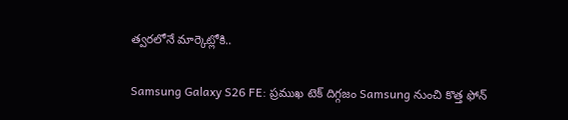త్వరలోనే మార్కెట్లోకి..

Samsung Galaxy S26 FE: ప్రముఖ టెక్ దిగ్గజం Samsung నుంచి కొత్త ఫోన్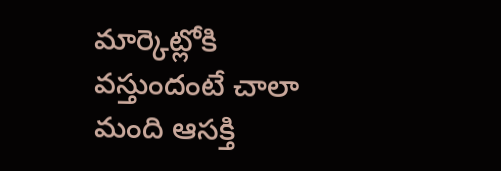మార్కెట్లోకి వస్తుందంటే చాలా మంది ఆసక్తి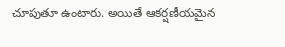చూపుతూ ఉంటారు. అయితే ఆకర్షణీయమైన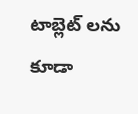టాబ్లెట్ లను కూడా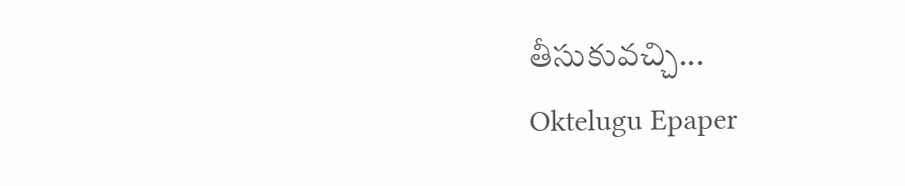తీసుకువచ్చి...
Oktelugu Epaper